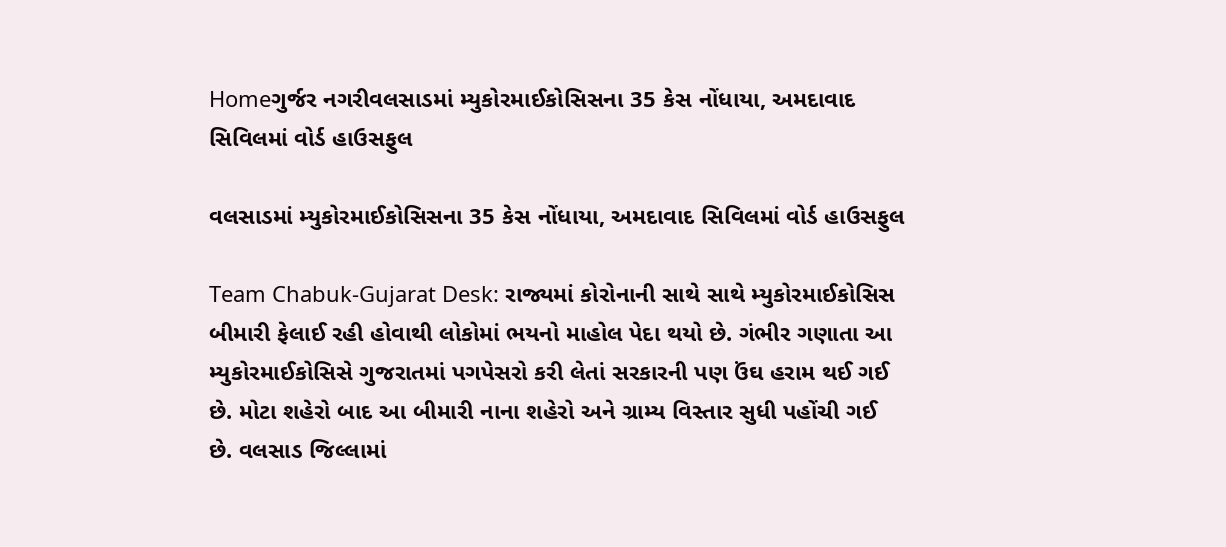Homeગુર્જર નગરીવલસાડમાં મ્યુકોરમાઈકોસિસના 35 કેસ નોંધાયા, અમદાવાદ સિવિલમાં વોર્ડ હાઉસફુલ

વલસાડમાં મ્યુકોરમાઈકોસિસના 35 કેસ નોંધાયા, અમદાવાદ સિવિલમાં વોર્ડ હાઉસફુલ

Team Chabuk-Gujarat Desk: રાજ્યમાં કોરોનાની સાથે સાથે મ્યુકોરમાઈકોસિસ બીમારી ફેલાઈ રહી હોવાથી લોકોમાં ભયનો માહોલ પેદા થયો છે. ગંભીર ગણાતા આ મ્યુકોરમાઈકોસિસે ગુજરાતમાં પગપેસરો કરી લેતાં સરકારની પણ ઉંઘ હરામ થઈ ગઈ છે. મોટા શહેરો બાદ આ બીમારી નાના શહેરો અને ગ્રામ્ય વિસ્તાર સુધી પહોંચી ગઈ છે. વલસાડ જિલ્લામાં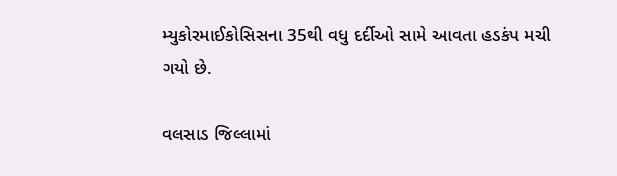મ્યુકોરમાઈકોસિસના 35થી વધુ દર્દીઓ સામે આવતા હડકંપ મચી ગયો છે.

વલસાડ જિલ્લામાં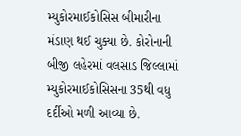મ્યુકોરમાઈકોસિસ બીમારીના મંડાણ થઈ ચુક્યા છે. કોરોનાની બીજી લહેરમાં વલસાડ જિલ્લામાં મ્યુકોરમાઈકોસિસના 35થી વધુ દર્દીઓ મળી આવ્યા છે.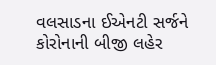વલસાડના ઈએનટી સર્જને કોરોનાની બીજી લહેર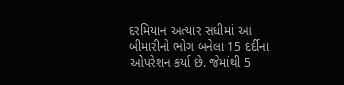દરમિયાન અત્યાર સધીમાં આ બીમારીનો ભોગ બનેલા 15 દર્દીના ઓપરેશન કર્યા છે. જેમાંથી 5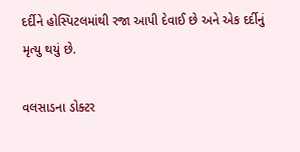દર્દીને હોસ્પિટલમાંથી રજા આપી દેવાઈ છે અને એક દર્દીનું મૃત્યુ થયું છે.

વલસાડના ડોક્ટર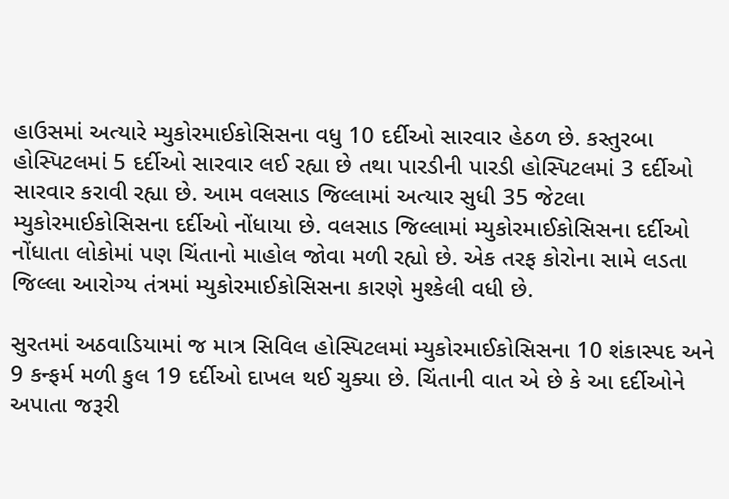હાઉસમાં અત્યારે મ્યુકોરમાઈકોસિસના વધુ 10 દર્દીઓ સારવાર હેઠળ છે. કસ્તુરબા હોસ્પિટલમાં 5 દર્દીઓ સારવાર લઈ રહ્યા છે તથા પારડીની પારડી હોસ્પિટલમાં 3 દર્દીઓ સારવાર કરાવી રહ્યા છે. આમ વલસાડ જિલ્લામાં અત્યાર સુધી 35 જેટલા મ્યુકોરમાઈકોસિસના દર્દીઓ નોંધાયા છે. વલસાડ જિલ્લામાં મ્યુકોરમાઈકોસિસના દર્દીઓ નોંધાતા લોકોમાં પણ ચિંતાનો માહોલ જોવા મળી રહ્યો છે. એક તરફ કોરોના સામે લડતા જિલ્લા આરોગ્ય તંત્રમાં મ્યુકોરમાઈકોસિસના કારણે મુશ્કેલી વધી છે.

સુરતમાં અઠવાડિયામાં જ માત્ર સિવિલ હોસ્પિટલમાં મ્યુકોરમાઈકોસિસના 10 શંકાસ્પદ અને 9 કન્ફર્મ મળી કુલ 19 દર્દીઓ દાખલ થઈ ચુક્યા છે. ચિંતાની વાત એ છે કે આ દર્દીઓને અપાતા જરૂરી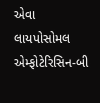એવા લાયપોસોમલ એમ્ફોટેરિસિન-બી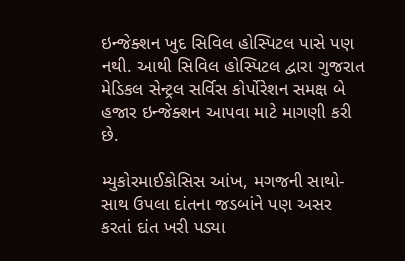ઇન્જેક્શન ખુદ સિવિલ હોસ્પિટલ પાસે પણ નથી. આથી સિવિલ હોસ્પિટલ દ્વારા ગુજરાત મેડિકલ સેન્ટ્રલ સર્વિસ કોર્પોરેશન સમક્ષ બે હજાર ઇન્જેક્શન આપવા માટે માગણી કરી છે.

મ્યુકોરમાઈકોસિસ આંખ, મગજની સાથો-સાથ ઉપલા દાંતના જડબાંને પણ અસર કરતાં દાંત ખરી પડ્યા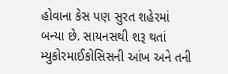હોવાના કેસ પણ સુરત શહેરમાં બન્યા છે. સાયનસથી શરૂ થતાં મ્યુકોરમાઈકોસિસની આંખ અને તની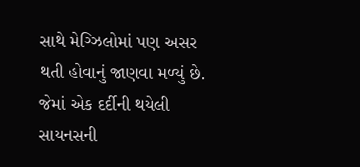સાથે મેગ્ઝિલોમાં પણ અસર થતી હોવાનું જાણવા મળ્યું છે. જેમાં એક દર્દીની થયેલી સાયનસની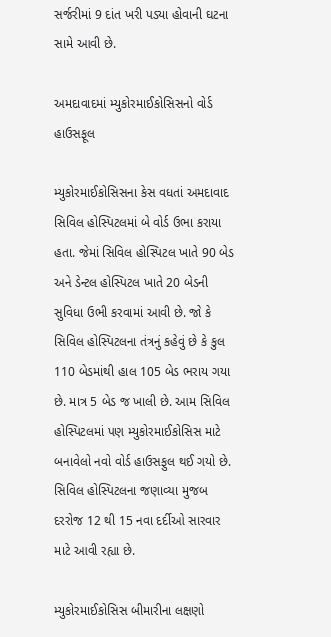સર્જરીમાં 9 દાંત ખરી પડ્યા હોવાની ઘટના સામે આવી છે.

અમદાવાદમાં મ્યુકોરમાઈકોસિસનો વોર્ડ હાઉસફૂલ

મ્યુકોરમાઈકોસિસના કેસ વધતાં અમદાવાદ સિવિલ હોસ્પિટલમાં બે વોર્ડ ઉભા કરાયા હતા. જેમાં સિવિલ હોસ્પિટલ ખાતે 90 બેડ અને ડેન્ટલ હોસ્પિટલ ખાતે 20 બેડની સુવિધા ઉભી કરવામાં આવી છે. જો કે સિવિલ હોસ્પિટલના તંત્રનું કહેવું છે કે કુલ 110 બેડમાંથી હાલ 105 બેડ ભરાય ગયા છે. માત્ર 5 બેડ જ ખાલી છે. આમ સિવિલ હોસ્પિટલમાં પણ મ્યુકોરમાઈકોસિસ માટે બનાવેલો નવો વોર્ડ હાઉસફુલ થઈ ગયો છે. સિવિલ હોસ્પિટલના જણાવ્યા મુજબ દરરોજ 12 થી 15 નવા દર્દીઓ સારવાર માટે આવી રહ્યા છે.

મ્યુકોરમાઈકોસિસ બીમારીના લક્ષણો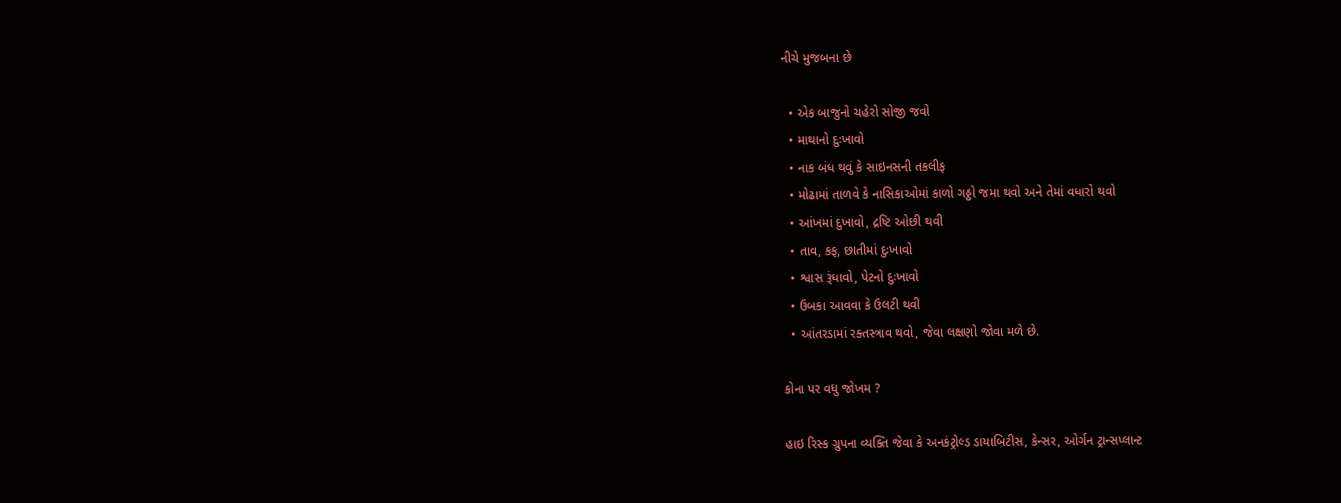નીચે મુજબના છે

  • એક બાજુનો ચહેરો સોજી જવો
  • માથાનો દુઃખાવો
  • નાક બંધ થવું કે સાઇનસની તકલીફ
  • મોઢામાં તાળવે કે નાસિકાઓમાં કાળો ગઠ્ઠો જમા થવો અને તેમાં વધારો થવો
  • આંખમાં દુખાવો, દ્રષ્ટિ ઓછી થવી
  • તાવ, કફ, છાતીમાં દુઃખાવો
  • શ્વાસ રૂંધાવો, પેટનો દુઃખાવો
  • ઉબકા આવવા કે ઉલટી થવી
  • આંતરડામાં રક્તસ્ત્રાવ થવો, જેવા લક્ષણો જોવા મળે છે.

કોના પર વધુ જોખમ ?

હાઇ રિસ્ક ગ્રુપના વ્યક્તિ જેવા કે અનકંટ્રોલ્ડ ડાયાબિટીસ, કેન્સર, ઓર્ગન ટ્રાન્સપ્લાન્ટ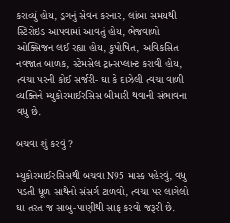કરાવ્યું હોય, ડ્રગનું સેવન કરનાર, લાંબા સમયથી સ્ટિરોઇડ આપવામાં આવતું હોય, ભેજવાળો ઓક્સિજન લઈ રહ્યા હોય, કુપોષિત, અવિકસિત નવજાત બાળક, સ્ટેમસેલ ટ્રાન્સપ્લાન્ટ કરાવી હોય, ત્વચા પરની કોઈ સર્જરી- ઘા કે દાઝેલી ત્વચા વાળી વ્યક્તિને મ્યુકોરમાઈરસિસ બીમારી થવાની સંભાવના વધુ છે.

બચવા શું કરવું ?

મ્યુકોરમાઈરસિસથી બચવા N95 માસ્ક પહેરવું, વધુ પડતી ધૂળ સાથેનો સંસર્ગ ટાળવો, ત્વચા પર લાગેલો ઘા તરત જ સાબુ-પાણીથી સાફ કરવો જરૂરી છે.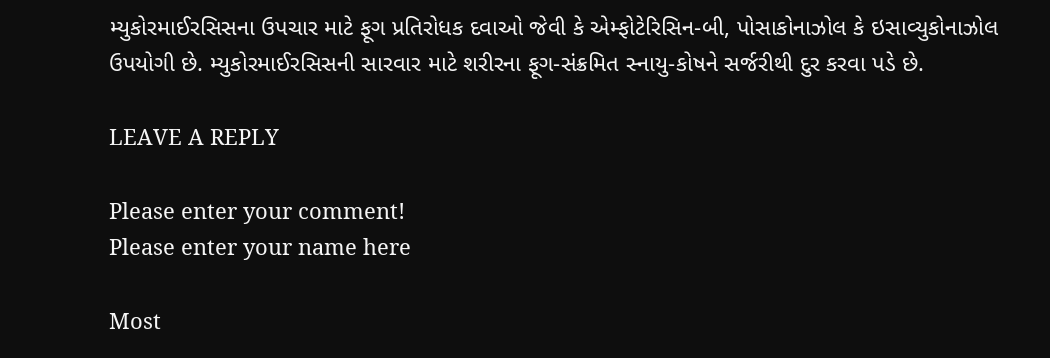મ્યુકોરમાઈરસિસના ઉપચાર માટે ફૂગ પ્રતિરોધક દવાઓ જેવી કે એમ્ફોટેરિસિન-બી, પોસાકોનાઝોલ કે ઇસાવ્યુકોનાઝોલ ઉપયોગી છે. મ્યુકોરમાઈરસિસની સારવાર માટે શરીરના ફૂગ-સંક્રમિત સ્નાયુ-કોષને સર્જરીથી દુર કરવા પડે છે.

LEAVE A REPLY

Please enter your comment!
Please enter your name here

Most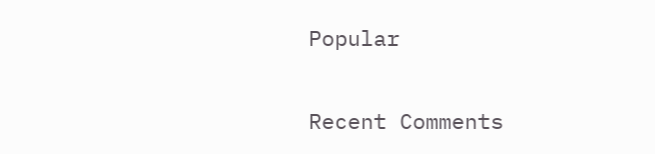Popular

Recent Comments